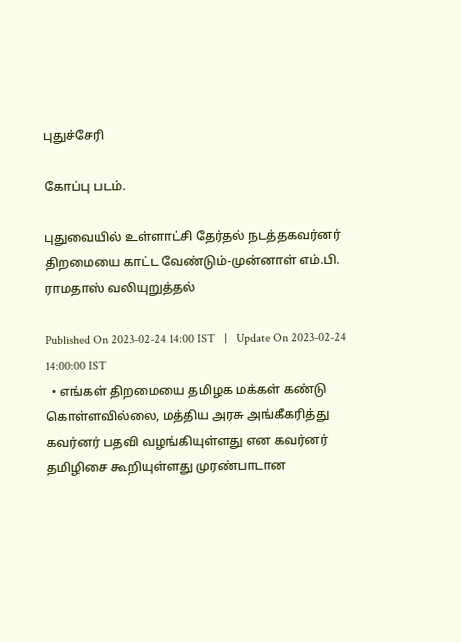புதுச்சேரி

கோப்பு படம்.

புதுவையில் உள்ளாட்சி தேர்தல் நடத்தகவர்னர் திறமையை காட்ட வேண்டும்-முன்னாள் எம்.பி. ராமதாஸ் வலியுறுத்தல்

Published On 2023-02-24 14:00 IST   |   Update On 2023-02-24 14:00:00 IST
  • எங்கள் திறமையை தமிழக மக்கள் கண்டு கொள்ளவில்லை, மத்திய அரசு அங்கீகரித்து கவர்னர் பதவி வழங்கியுள்ளது என கவர்னர் தமிழிசை கூறியுள்ளது முரண்பாடான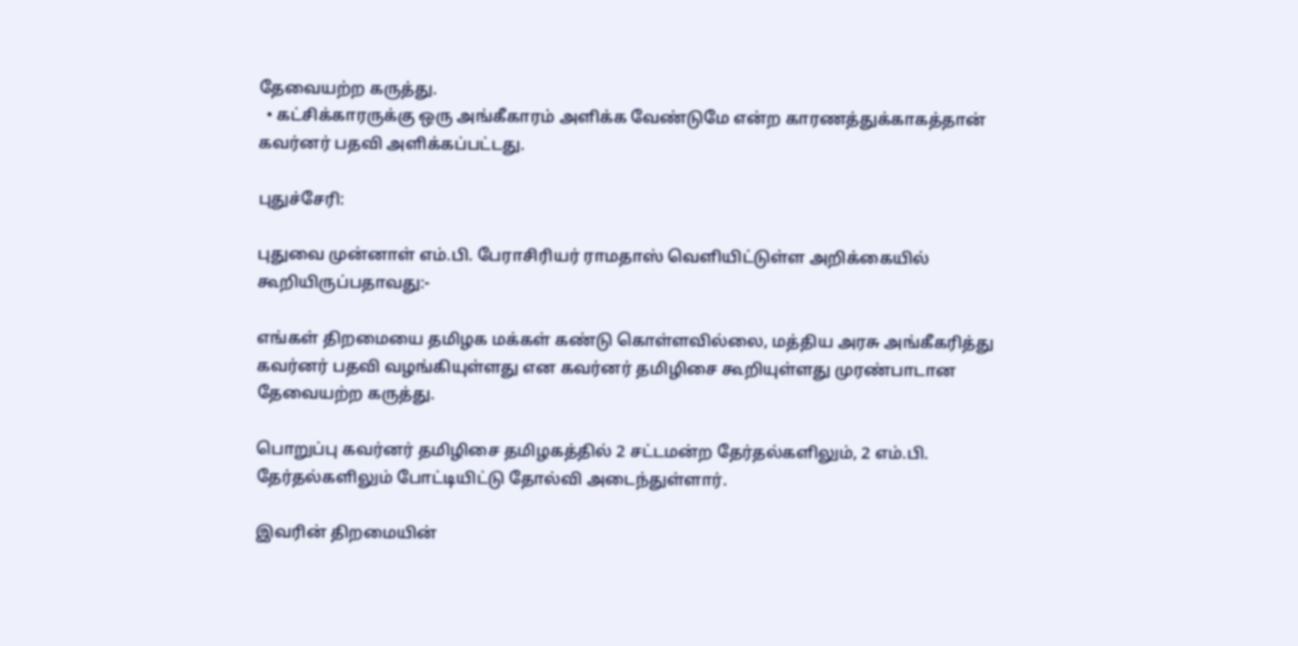தேவையற்ற கருத்து.
  • கட்சிக்காரருக்கு ஒரு அங்கீகாரம் அளிக்க வேண்டுமே என்ற காரணத்துக்காகத்தான் கவர்னர் பதவி அளிக்கப்பட்டது.

புதுச்சேரி:

புதுவை முன்னாள் எம்.பி. பேராசிரியர் ராமதாஸ் வெளியிட்டுள்ள அறிக்கையில் கூறியிருப்பதாவது:-

எங்கள் திறமையை தமிழக மக்கள் கண்டு கொள்ளவில்லை, மத்திய அரசு அங்கீகரித்து கவர்னர் பதவி வழங்கியுள்ளது என கவர்னர் தமிழிசை கூறியுள்ளது முரண்பாடான தேவையற்ற கருத்து.

பொறுப்பு கவர்னர் தமிழிசை தமிழகத்தில் 2 சட்டமன்ற தேர்தல்களிலும், 2 எம்.பி. தேர்தல்களிலும் போட்டியிட்டு தோல்வி அடைந்துள்ளார்.

இவரின் திறமையின்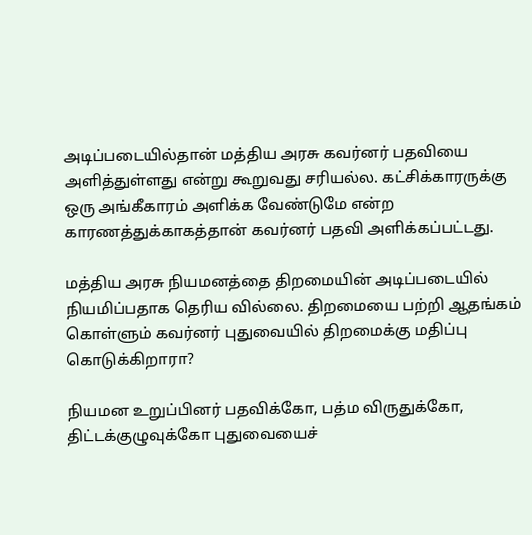அடிப்படையில்தான் மத்திய அரசு கவர்னர் பதவியை அளித்துள்ளது என்று கூறுவது சரியல்ல. கட்சிக்காரருக்கு ஒரு அங்கீகாரம் அளிக்க வேண்டுமே என்ற காரணத்துக்காகத்தான் கவர்னர் பதவி அளிக்கப்பட்டது.

மத்திய அரசு நியமனத்தை திறமையின் அடிப்படையில் நியமிப்பதாக தெரிய வில்லை. திறமையை பற்றி ஆதங்கம் கொள்ளும் கவர்னர் புதுவையில் திறமைக்கு மதிப்பு கொடுக்கிறாரா?

நியமன உறுப்பினர் பதவிக்கோ, பத்ம விருதுக்கோ, திட்டக்குழுவுக்கோ புதுவையைச்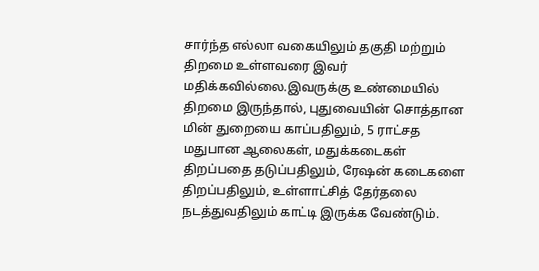சார்ந்த எல்லா வகையிலும் தகுதி மற்றும் திறமை உள்ளவரை இவர் மதிக்கவில்லை.இவருக்கு உண்மையில் திறமை இருந்தால், புதுவையின் சொத்தான மின் துறையை காப்பதிலும், 5 ராட்சத மதுபான ஆலைகள், மதுக்கடைகள் திறப்பதை தடுப்பதிலும், ரேஷன் கடைகளை திறப்பதிலும், உள்ளாட்சித் தேர்தலை நடத்துவதிலும் காட்டி இருக்க வேண்டும்.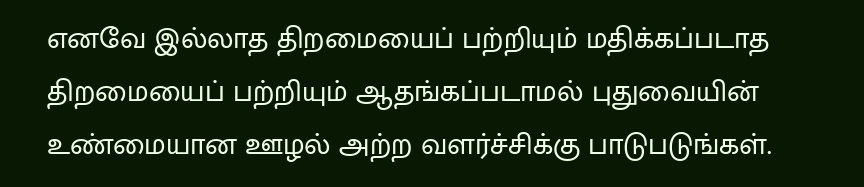எனவே இல்லாத திறமையைப் பற்றியும் மதிக்கப்படாத திறமையைப் பற்றியும் ஆதங்கப்படாமல் புதுவையின் உண்மையான ஊழல் அற்ற வளர்ச்சிக்கு பாடுபடுங்கள்.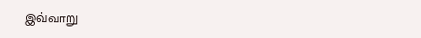இவ்வாறு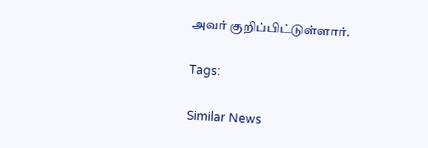அவர் குறிப்பிட்டுள்ளார்.

Tags:

Similar News